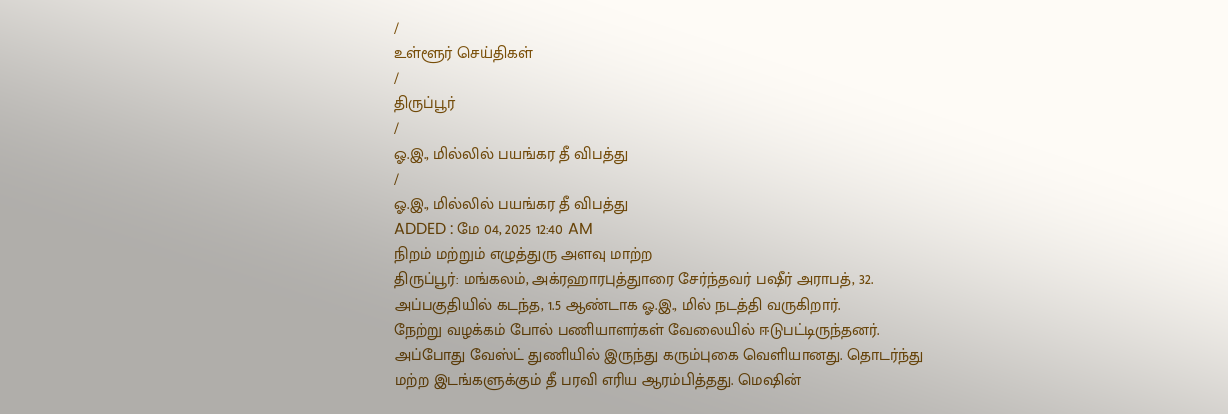/
உள்ளூர் செய்திகள்
/
திருப்பூர்
/
ஓ.இ., மில்லில் பயங்கர தீ விபத்து
/
ஓ.இ., மில்லில் பயங்கர தீ விபத்து
ADDED : மே 04, 2025 12:40 AM
நிறம் மற்றும் எழுத்துரு அளவு மாற்ற
திருப்பூர்: மங்கலம், அக்ரஹாரபுத்துாரை சேர்ந்தவர் பஷீர் அராபத், 32. அப்பகுதியில் கடந்த, 1.5 ஆண்டாக ஓ.இ., மில் நடத்தி வருகிறார்.
நேற்று வழக்கம் போல் பணியாளர்கள் வேலையில் ஈடுபட்டிருந்தனர். அப்போது வேஸ்ட் துணியில் இருந்து கரும்புகை வெளியானது. தொடர்ந்து மற்ற இடங்களுக்கும் தீ பரவி எரிய ஆரம்பித்தது. மெஷின்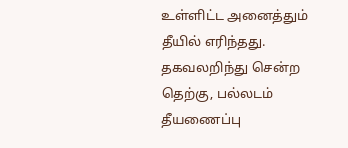உள்ளிட்ட அனைத்தும் தீயில் எரிந்தது. தகவலறிந்து சென்ற தெற்கு, பல்லடம் தீயணைப்பு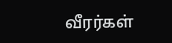வீரர்கள்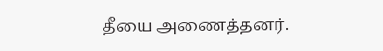தீயை அணைத்தனர்.